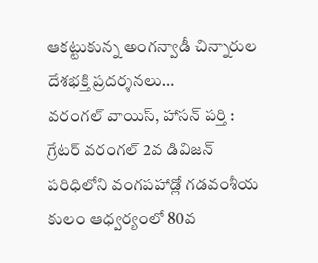ఆకట్టుకున్న అంగన్వాడీ చిన్నారుల దేశభక్తి ప్రదర్శనలు…
వరంగల్ వాయిస్, హాసన్ పర్తి : గ్రేటర్ వరంగల్ 2వ డివిజన్ పరిధిలోని వంగపహాడ్లో గడవంశీయ కులం ఆధ్వర్యంలో 80వ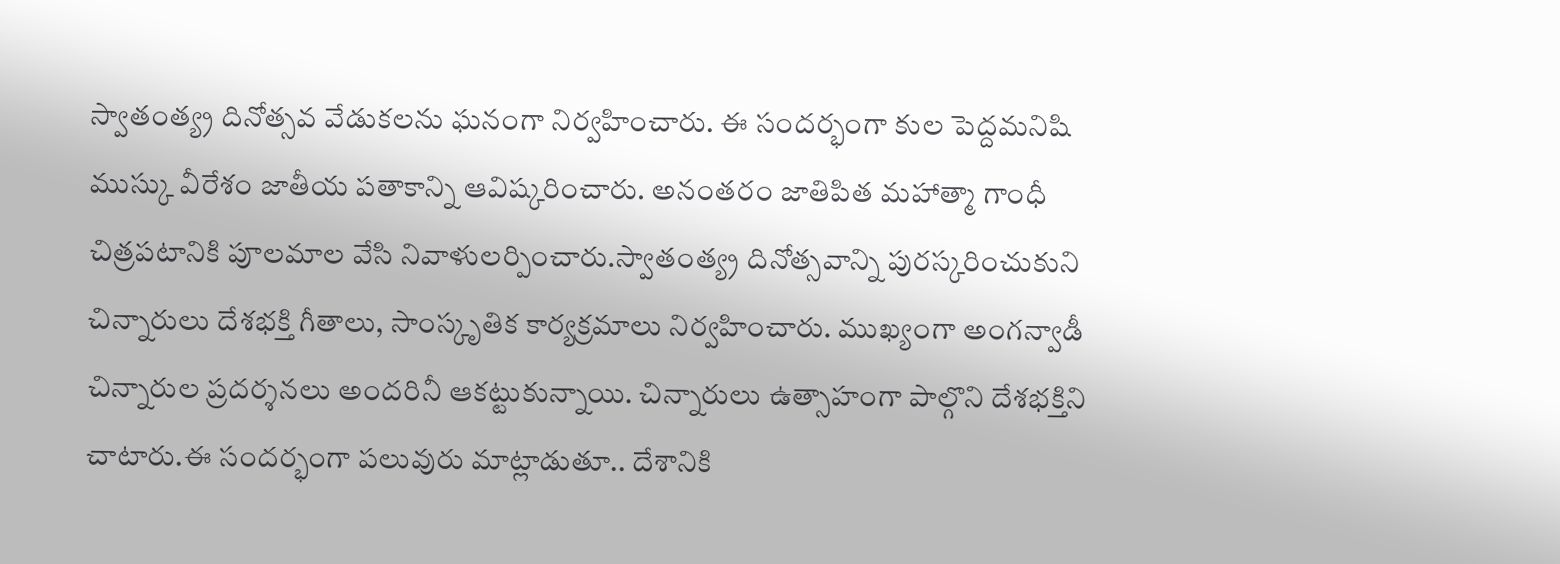స్వాతంత్య్ర దినోత్సవ వేడుకలను ఘనంగా నిర్వహించారు. ఈ సందర్భంగా కుల పెద్దమనిషి ముస్కు వీరేశం జాతీయ పతాకాన్ని ఆవిష్కరించారు. అనంతరం జాతిపిత మహాత్మా గాంధీ చిత్రపటానికి పూలమాల వేసి నివాళులర్పించారు.స్వాతంత్య్ర దినోత్సవాన్ని పురస్కరించుకుని చిన్నారులు దేశభక్తి గీతాలు, సాంస్కృతిక కార్యక్రమాలు నిర్వహించారు. ముఖ్యంగా అంగన్వాడీ చిన్నారుల ప్రదర్శనలు అందరినీ ఆకట్టుకున్నాయి. చిన్నారులు ఉత్సాహంగా పాల్గొని దేశభక్తిని చాటారు.ఈ సందర్భంగా పలువురు మాట్లాడుతూ.. దేశానికి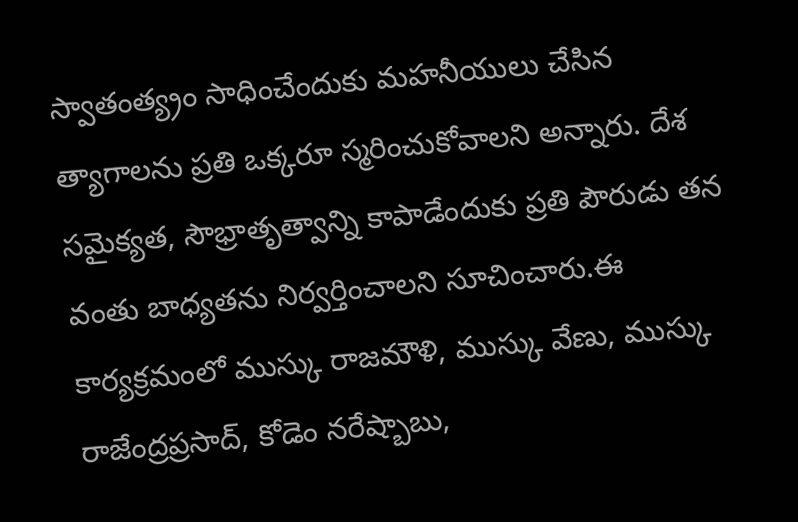స్వాతంత్య్రం సాధించేందుకు మహనీయులు చేసిన త్యాగాలను ప్రతి ఒక్కరూ స్మరించుకోవాలని అన్నారు. దేశ సమైక్యత, సౌభ్రాతృత్వాన్ని కాపాడేందుకు ప్రతి పౌరుడు తన వంతు బాధ్యతను నిర్వర్తించాలని సూచించారు.ఈ కార్యక్రమంలో ముస్కు రాజమౌళి, ముస్కు వేణు, ముస్కు రాజేంద్రప్రసాద్, కోడెం నరేష్బాబు,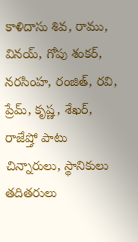కాళిదాసు శివ, రాము, వినయ్, గోపు శంకర్, నరసింహ, రంజిత్, రవి, ప్రేమ్, కృష్ణ, శేఖర్, రాజేష్తో పాటు చిన్నారులు, స్థానికులు తదితరులు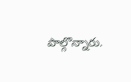పాల్గొన్నారు.